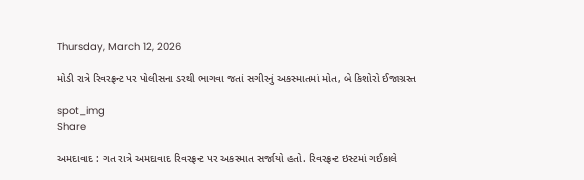Thursday, March 12, 2026

મોડી રાત્રે રિવરફ્રન્ટ પર પોલીસના ડરથી ભાગવા જતાં સગીરનું અકસ્માતમાં મોત, બે કિશોરો ઈજાગ્રસ્ત

spot_img
Share

અમદાવાદ : ગત રાત્રે અમદાવાદ રિવરફ્રન્ટ પર અકસ્માત સર્જાયો હતો. રિવરફ્રન્ટ ઇસ્ટમાં ગઈકાલે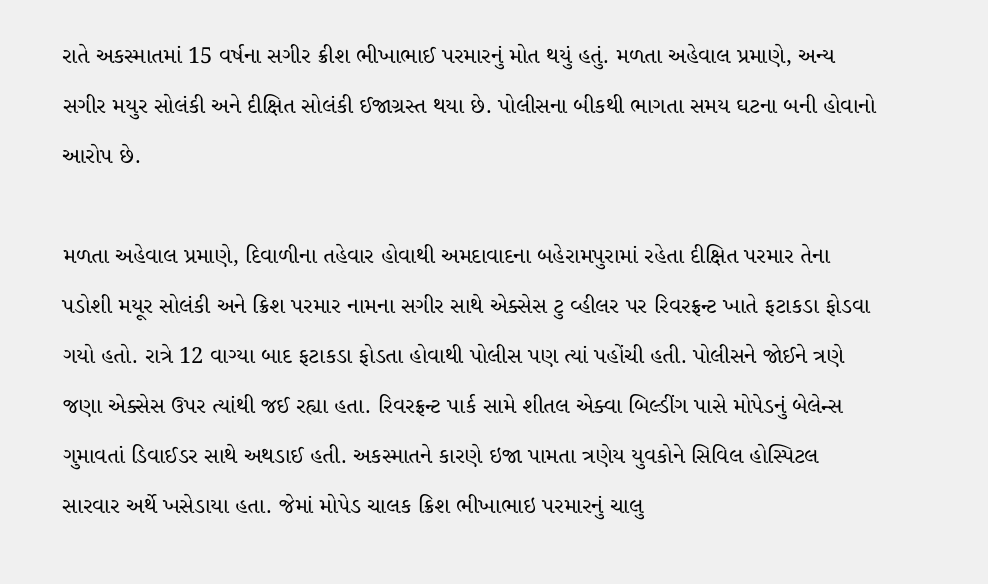રાતે અકસ્માતમાં 15 વર્ષના સગીર ક્રીશ ભીખાભાઈ પરમારનું મોત થયું હતું. મળતા અહેવાલ પ્રમાણે, અન્ય સગીર મયુર સોલંકી અને દીક્ષિત સોલંકી ઈજાગ્રસ્ત થયા છે. પોલીસના બીકથી ભાગતા સમય ઘટના બની હોવાનો આરોપ છે.

મળતા અહેવાલ પ્રમાણે, દિવાળીના તહેવાર હોવાથી અમદાવાદના બહેરામપુરામાં રહેતા દીક્ષિત પરમાર તેના પડોશી મયૂર સોલંકી અને ક્રિશ પરમાર નામના સગીર સાથે એક્સેસ ટુ વ્હીલર પર રિવરફ્રન્ટ ખાતે ફટાકડા ફોડવા ગયો હતો. રાત્રે 12 વાગ્યા બાદ ફટાકડા ફોડતા હોવાથી પોલીસ પણ ત્યાં પહોંચી હતી. પોલીસને જોઈને ત્રણે જણા એક્સેસ ઉપર ત્યાંથી જઈ રહ્યા હતા. રિવરફ્રન્ટ પાર્ક સામે શીતલ એક્વા બિલ્ડીંગ પાસે મોપેડનું બેલેન્સ ગુમાવતાં ડિવાઈડર સાથે અથડાઈ હતી. અકસ્માતને કારણે ઇજા પામતા ત્રણેય યુવકોને સિવિલ હોસ્પિટલ સારવાર અર્થે ખસેડાયા હતા. જેમાં મોપેડ ચાલક ક્રિશ ભીખાભાઇ પરમારનું ચાલુ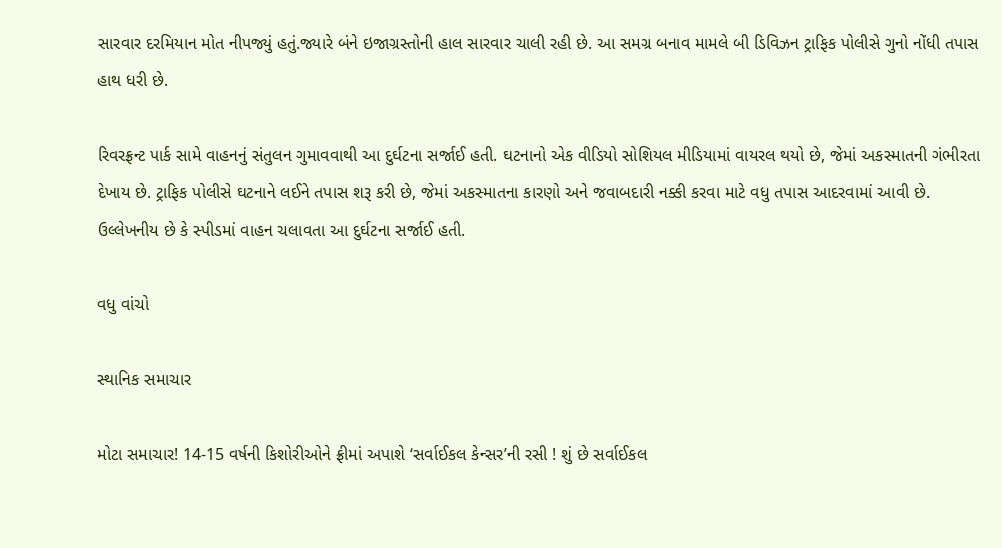સારવાર દરમિયાન મોત નીપજ્યું હતું.જ્યારે બંને ઇજાગ્રસ્તોની હાલ સારવાર ચાલી રહી છે. આ સમગ્ર બનાવ મામલે બી ડિવિઝન ટ્રાફિક પોલીસે ગુનો નોંધી તપાસ હાથ ધરી છે.

રિવરફ્રન્ટ પાર્ક સામે વાહનનું સંતુલન ગુમાવવાથી આ દુર્ઘટના સર્જાઈ હતી. ઘટનાનો એક વીડિયો સોશિયલ મીડિયામાં વાયરલ થયો છે, જેમાં અકસ્માતની ગંભીરતા દેખાય છે. ટ્રાફિક પોલીસે ઘટનાને લઈને તપાસ શરૂ કરી છે, જેમાં અકસ્માતના કારણો અને જવાબદારી નક્કી કરવા માટે વધુ તપાસ આદરવામાં આવી છે. ઉલ્લેખનીય છે કે સ્પીડમાં વાહન ચલાવતા આ દુર્ઘટના સર્જાઈ હતી.

વધુ વાંચો

સ્થાનિક સમાચાર

મોટા સમાચાર! 14-15 વર્ષની કિશોરીઓને ફ્રીમાં અપાશે ‘સર્વાઈકલ કેન્સર’ની રસી ! શું છે સર્વાઈકલ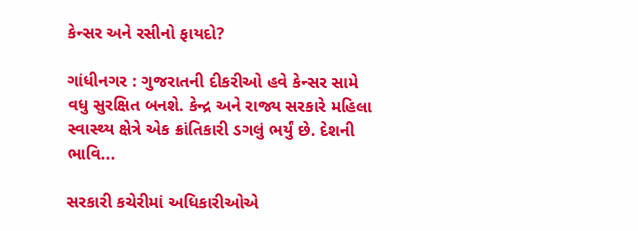કેન્સર અને રસીનો ફાયદો?

ગાંધીનગર : ગુજરાતની દીકરીઓ હવે કેન્સર સામે વધુ સુરક્ષિત બનશે. કેન્દ્ર અને રાજ્ય સરકારે મહિલા સ્વાસ્થ્ય ક્ષેત્રે એક ક્રાંતિકારી ડગલું ભર્યું છે. દેશની ભાવિ...

સરકારી કચેરીમાં અધિકારીઓએ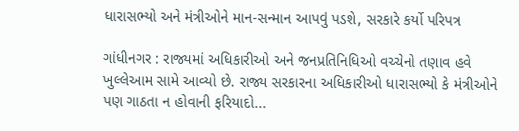ધારાસભ્યો અને મંત્રીઓને માન-સન્માન આપવું પડશે, સરકારે કર્યો પરિપત્ર

ગાંધીનગર : રાજ્યમાં અધિકારીઓ અને જનપ્રતિનિધિઓ વચ્ચેનો તણાવ હવે ખુલ્લેઆમ સામે આવ્યો છે. રાજ્ય સરકારના અધિકારીઓ ધારાસભ્યો કે મંત્રીઓને પણ ગાઠતા ન હોવાની ફરિયાદો...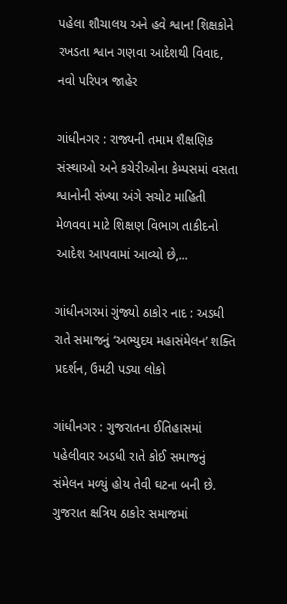પહેલા શૌચાલય અને હવે શ્વાન! શિક્ષકોને રખડતા શ્વાન ગણવા આદેશથી વિવાદ, નવો પરિપત્ર જાહેર

ગાંધીનગર : રાજ્યની તમામ શૈક્ષણિક સંસ્થાઓ અને કચેરીઓના કેમ્પસમાં વસતા શ્વાનોની સંખ્યા અંગે સચોટ માહિતી મેળવવા માટે શિક્ષણ વિભાગ તાકીદનો આદેશ આપવામાં આવ્યો છે,...

ગાંધીનગરમાં ગુંજ્યો ઠાકોર નાદ : અડધી રાતે સમાજનું ‘અભ્યુદય મહાસંમેલન’ શક્તિ પ્રદર્શન, ઉમટી પડ્યા લોકો

ગાંધીનગર : ગુજરાતના ઈતિહાસમાં પહેલીવાર અડધી રાતે કોઈ સમાજનું સંમેલન મળ્યું હોય તેવી ઘટના બની છે. ગુજરાત ક્ષત્રિય ઠાકોર સમાજમાં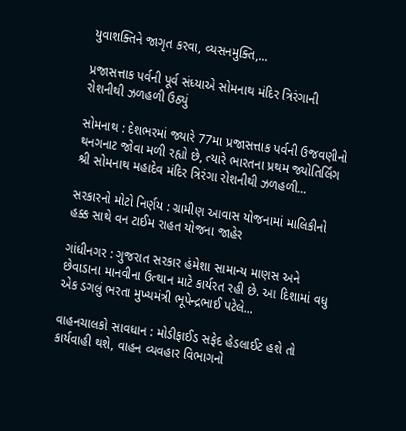યુવાશક્તિને જાગૃત કરવા, વ્યસનમુક્તિ,...

પ્રજાસત્તાક પર્વની પૂર્વ સંધ્યાએ સોમનાથ મંદિર ત્રિરંગાની રોશનીથી ઝળહળી ઉઠ્યું

સોમનાથ : દેશભરમાં જ્યારે 77મા પ્રજાસત્તાક પર્વની ઉજવણીનો થનગનાટ જોવા મળી રહ્યો છે, ત્યારે ભારતના પ્રથમ જ્યોતિર્લિંગ શ્રી સોમનાથ મહાદેવ મંદિર ત્રિરંગા રોશનીથી ઝળહળી...

સરકારનો મોટો નિર્ણય : ગ્રામીણ આવાસ યોજનામાં માલિકીનો હક્ક સાથે વન ટાઈમ રાહત યોજના જાહેર

ગાંધીનગર : ગુજરાત સરકાર હંમેશા સામાન્ય માણસ અને છેવાડાના માનવીના ઉત્થાન માટે કાર્યરત રહી છે. આ દિશામાં વધુ એક ડગલું ભરતા મુખ્યમંત્રી ભૂપેન્દ્રભાઈ પટેલે...

વાહનચાલકો સાવધાન : મોડીફાઈડ સફેદ હેડલાઈટ હશે તો કાર્યવાહી થશે, વાહન વ્યવહાર વિભાગનો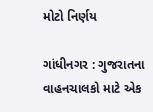મોટો નિર્ણય

ગાંધીનગર : ગુજરાતના વાહનચાલકો માટે એક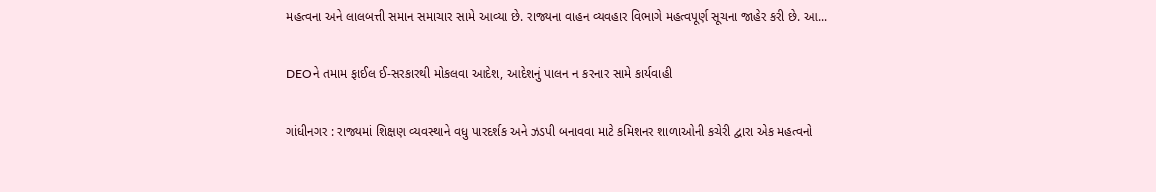મહત્વના અને લાલબત્તી સમાન સમાચાર સામે આવ્યા છે. રાજ્યના વાહન વ્યવહાર વિભાગે મહત્વપૂર્ણ સૂચના જાહેર કરી છે. આ...

DEOને તમામ ફાઈલ ઈ-સરકારથી મોકલવા આદેશ, આદેશનું પાલન ન કરનાર સામે કાર્યવાહી

ગાંધીનગર : રાજ્યમાં શિક્ષણ વ્યવસ્થાને વધુ પારદર્શક અને ઝડપી બનાવવા માટે કમિશનર શાળાઓની કચેરી દ્વારા એક મહત્વનો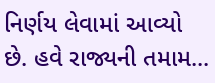નિર્ણય લેવામાં આવ્યો છે. હવે રાજ્યની તમામ...